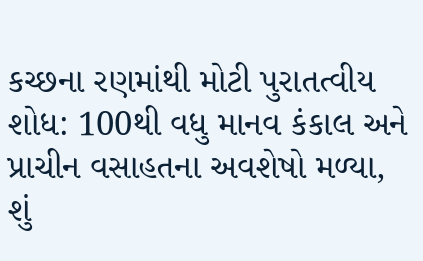કચ્છના રણમાંથી મોટી પુરાતત્વીય શોધ: 100થી વધુ માનવ કંકાલ અને પ્રાચીન વસાહતના અવશેષો મળ્યા, શું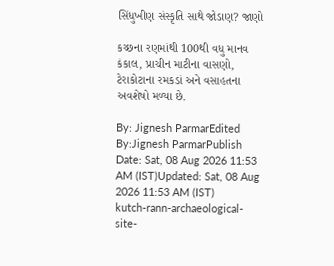સિંધુખીણ સંસ્કૃતિ સાથે જોડાણ? જાણો

કચ્છના રણમાંથી 100થી વધુ માનવ કંકાલ, પ્રાચીન માટીના વાસણો, ટેરાકોટાના રમકડાં અને વસાહતના અવશેષો મળ્યા છે.

By: Jignesh ParmarEdited By:Jignesh ParmarPublish Date: Sat, 08 Aug 2026 11:53 AM (IST)Updated: Sat, 08 Aug 2026 11:53 AM (IST)
kutch-rann-archaeological-site-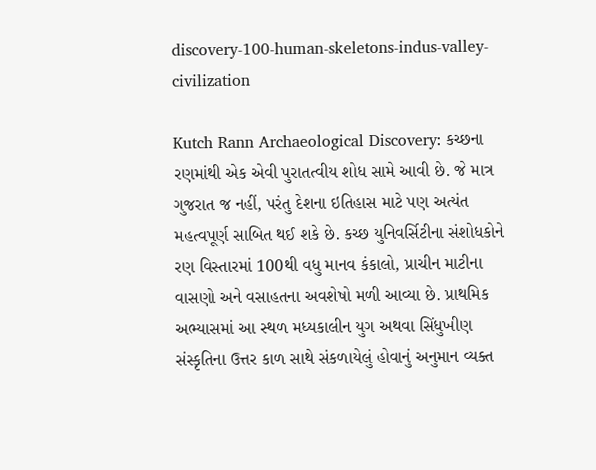discovery-100-human-skeletons-indus-valley-civilization

Kutch Rann Archaeological Discovery: કચ્છના રણમાંથી એક એવી પુરાતત્વીય શોધ સામે આવી છે. જે માત્ર ગુજરાત જ નહીં, પરંતુ દેશના ઇતિહાસ માટે પણ અત્યંત મહત્વપૂર્ણ સાબિત થઈ શકે છે. કચ્છ યુનિવર્સિટીના સંશોધકોને રણ વિસ્તારમાં 100થી વધુ માનવ કંકાલો, પ્રાચીન માટીના વાસણો અને વસાહતના અવશેષો મળી આવ્યા છે. પ્રાથમિક અભ્યાસમાં આ સ્થળ મધ્યકાલીન યુગ અથવા સિંધુખીણ સંસ્કૃતિના ઉત્તર કાળ સાથે સંકળાયેલું હોવાનું અનુમાન વ્યક્ત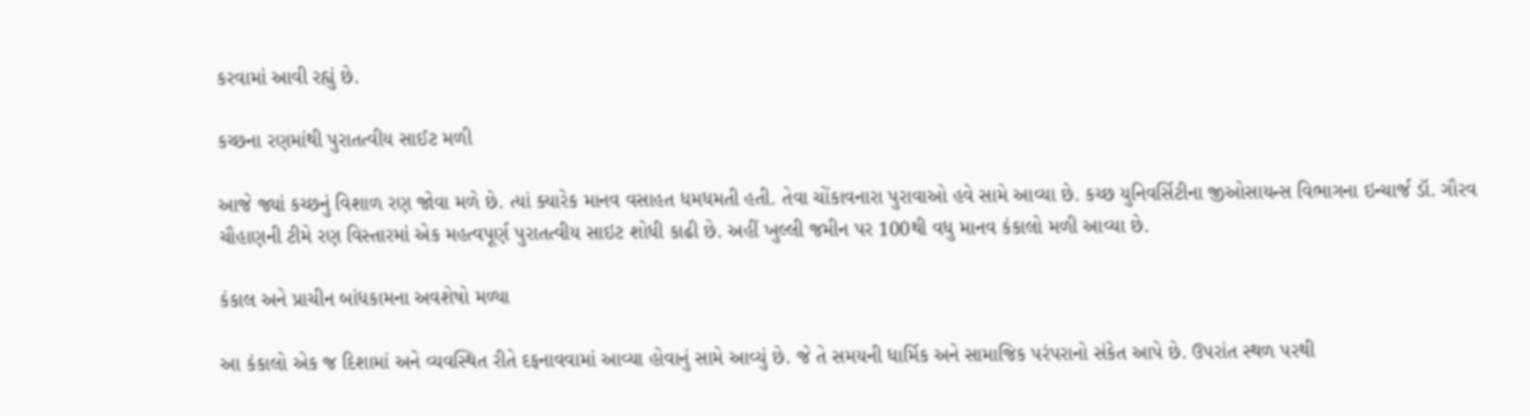કરવામાં આવી રહ્યું છે.

કચ્છના રણમાંથી પુરાતત્વીય સાઈટ મળી

આજે જ્યાં કચ્છનું વિશાળ રણ જોવા મળે છે. ત્યાં ક્યારેક માનવ વસાહત ધમધમતી હતી. તેવા ચોંકાવનારા પુરાવાઓ હવે સામે આવ્યા છે. કચ્છ યુનિવર્સિટીના જીઓસાયન્સ વિભાગના ઇન્ચાર્જ ડૉ. ગૌરવ ચૌહાણની ટીમે રણ વિસ્તારમાં એક મહત્વપૂર્ણ પુરાતત્વીય સાઇટ શોધી કાઢી છે. અહીં ખુલ્લી જમીન પર 100થી વધુ માનવ કંકાલો મળી આવ્યા છે.

કંકાલ અને પ્રાચીન બાંધકામના અવશેષો મળ્યા

આ કંકાલો એક જ દિશામાં અને વ્યવસ્થિત રીતે દફનાવવામાં આવ્યા હોવાનું સામે આવ્યું છે. જે તે સમયની ધાર્મિક અને સામાજિક પરંપરાનો સંકેત આપે છે. ઉપરાંત સ્થળ પરથી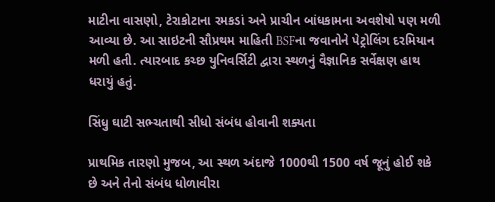માટીના વાસણો, ટેરાકોટાના રમકડાં અને પ્રાચીન બાંધકામના અવશેષો પણ મળી આવ્યા છે. આ સાઇટની સૌપ્રથમ માહિતી BSFના જવાનોને પેટ્રોલિંગ દરમિયાન મળી હતી. ત્યારબાદ કચ્છ યુનિવર્સિટી દ્વારા સ્થળનું વૈજ્ઞાનિક સર્વેક્ષણ હાથ ધરાયું હતું.

સિંધુ ઘાટી સભ્ચતાથી સીધો સંબંધ હોવાની શક્યતા

પ્રાથમિક તારણો મુજબ, આ સ્થળ અંદાજે 1000થી 1500 વર્ષ જૂનું હોઈ શકે છે અને તેનો સંબંધ ધોળાવીરા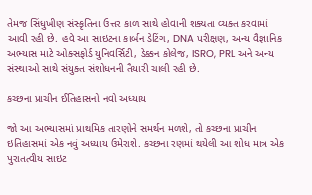તેમજ સિંધુખીણ સંસ્કૃતિના ઉત્તર કાળ સાથે હોવાની શક્યતા વ્યક્ત કરવામાં આવી રહી છે. હવે આ સાઇટના કાર્બન ડેટિંગ, DNA પરીક્ષણ, અન્ય વૈજ્ઞાનિક અભ્યાસ માટે ઓક્સફોર્ડ યુનિવર્સિટી, ડેક્કન કોલેજ, ISRO, PRL અને અન્ય સંસ્થાઓ સાથે સંયુક્ત સંશોધનની તૈયારી ચાલી રહી છે.

કચ્છના પ્રાચીન ઈતિહાસનો નવો અધ્યાય

જો આ અભ્યાસમાં પ્રાથમિક તારણોને સમર્થન મળશે, તો કચ્છના પ્રાચીન ઇતિહાસમાં એક નવું અધ્યાય ઉમેરાશે. કચ્છના રણમાં થયેલી આ શોધ માત્ર એક પુરાતત્વીય સાઇટ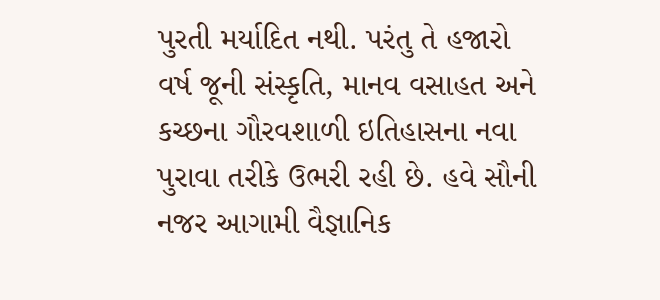પુરતી મર્યાદિત નથી. પરંતુ તે હજારો વર્ષ જૂની સંસ્કૃતિ, માનવ વસાહત અને કચ્છના ગૌરવશાળી ઇતિહાસના નવા પુરાવા તરીકે ઉભરી રહી છે. હવે સૌની નજર આગામી વૈજ્ઞાનિક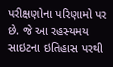પરીક્ષણોના પરિણામો પર છે. જે આ રહસ્યમય સાઇટના ઇતિહાસ પરથી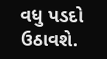વધુ પડદો ઉઠાવશે.